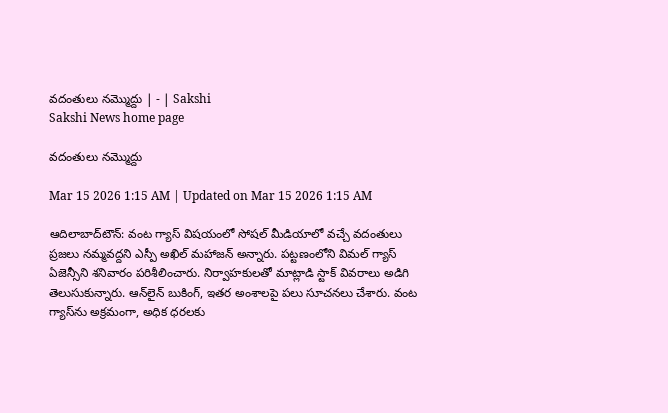వదంతులు నమ్మొద్దు | - | Sakshi
Sakshi News home page

వదంతులు నమ్మొద్దు

Mar 15 2026 1:15 AM | Updated on Mar 15 2026 1:15 AM

ఆదిలాబాద్‌టౌన్‌: వంట గ్యాస్‌ విషయంలో సోషల్‌ మీడియాలో వచ్చే వదంతులు ప్రజలు నమ్మవద్దని ఎస్పీ అఖిల్‌ మహాజన్‌ అన్నారు. పట్టణంలోని విమల్‌ గ్యాస్‌ ఏజెన్సీని శనివారం పరిశీలించారు. నిర్వాహకులతో మాట్లాడి స్టాక్‌ వివరాలు అడిగి తెలుసుకున్నారు. ఆన్‌లైన్‌ బుకింగ్‌, ఇతర అంశాలపై పలు సూచనలు చేశారు. వంట గ్యాస్‌ను అక్రమంగా, అధిక ధరలకు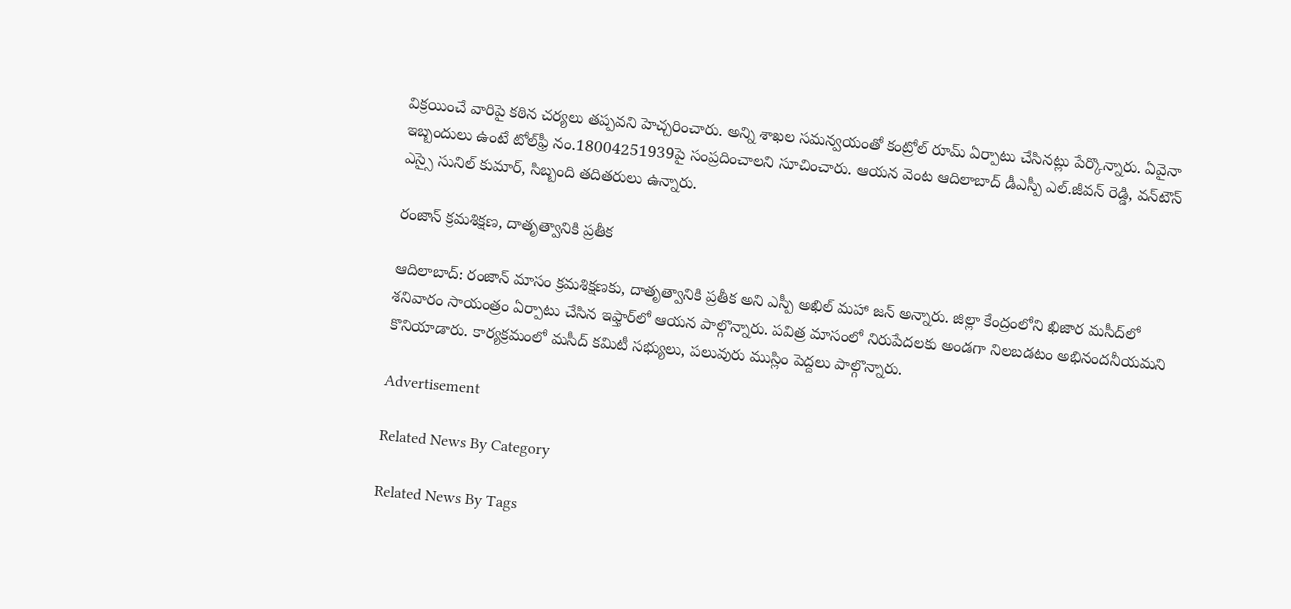విక్రయించే వారిపై కఠిన చర్యలు తప్పవని హెచ్చరించారు. అన్ని శాఖల సమన్వయంతో కంట్రోల్‌ రూమ్‌ ఏర్పాటు చేసినట్లు పేర్కొన్నారు. ఏవైనా ఇబ్బందులు ఉంటే టోల్‌ఫ్రీ నం.18004251939పై సంప్రదించాలని సూచించారు. ఆయన వెంట ఆదిలాబాద్‌ డీఎస్పీ ఎల్‌.జీవన్‌ రెడ్డి, వన్‌టౌన్‌ ఎస్సై సునిల్‌ కుమార్‌, సిబ్బంది తదితరులు ఉన్నారు.

రంజాన్‌ క్రమశిక్షణ, దాతృత్వానికి ప్రతీక

ఆదిలాబాద్‌: రంజాన్‌ మాసం క్రమశిక్షణకు, దాతృత్వానికి ప్రతీక అని ఎస్పీ అఖిల్‌ మహా జన్‌ అన్నారు. జిల్లా కేంద్రంలోని ఖిజార మసీద్‌లో శనివారం సాయంత్రం ఏర్పాటు చేసిన ఇఫ్తార్‌లో ఆయన పాల్గొన్నారు. పవిత్ర మాసంలో నిరుపేదలకు అండగా నిలబడటం అభినందనీయమని కొనియాడారు. కార్యక్రమంలో మసీద్‌ కమిటీ సభ్యులు, పలువురు ముస్లిం పెద్దలు పాల్గొన్నారు.

Advertisement

Related News By Category

Related News By Tags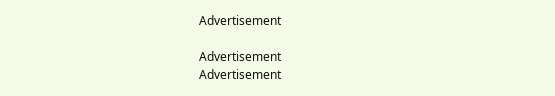Advertisement

Advertisement
Advertisement